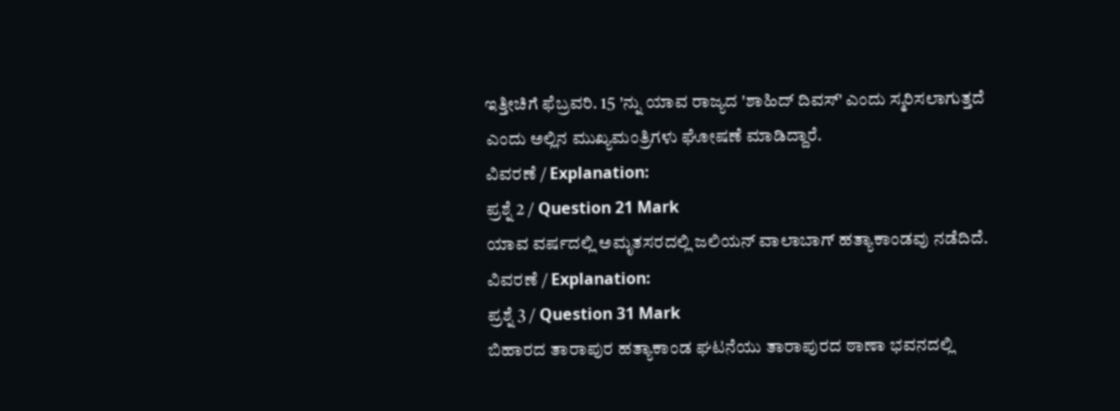ಇತ್ತೀಚಿಗೆ ಫೆಬ್ರವರಿ. 15 'ನ್ನು ಯಾವ ರಾಜ್ಯದ 'ಶಾಹಿದ್ ದಿವಸ್' ಎಂದು ಸ್ಮರಿಸಲಾಗುತ್ತದೆ ಎಂದು ಅಲ್ಲಿನ ಮುಖ್ಯಮಂತ್ರಿಗಳು ಘೋಷಣೆ ಮಾಡಿದ್ದಾರೆ.
ವಿವರಣೆ / Explanation:
ಪ್ರಶ್ನೆ 2 / Question 21 Mark
ಯಾವ ವರ್ಷದಲ್ಲಿ ಅಮೃತಸರದಲ್ಲಿ ಜಲಿಯನ್ ವಾಲಾಬಾಗ್ ಹತ್ಯಾಕಾಂಡವು ನಡೆದಿದೆ.
ವಿವರಣೆ / Explanation:
ಪ್ರಶ್ನೆ 3 / Question 31 Mark
ಬಿಹಾರದ ತಾರಾಪುರ ಹತ್ಯಾಕಾಂಡ ಘಟನೆಯು ತಾರಾಪುರದ ಠಾಣಾ ಭವನದಲ್ಲಿ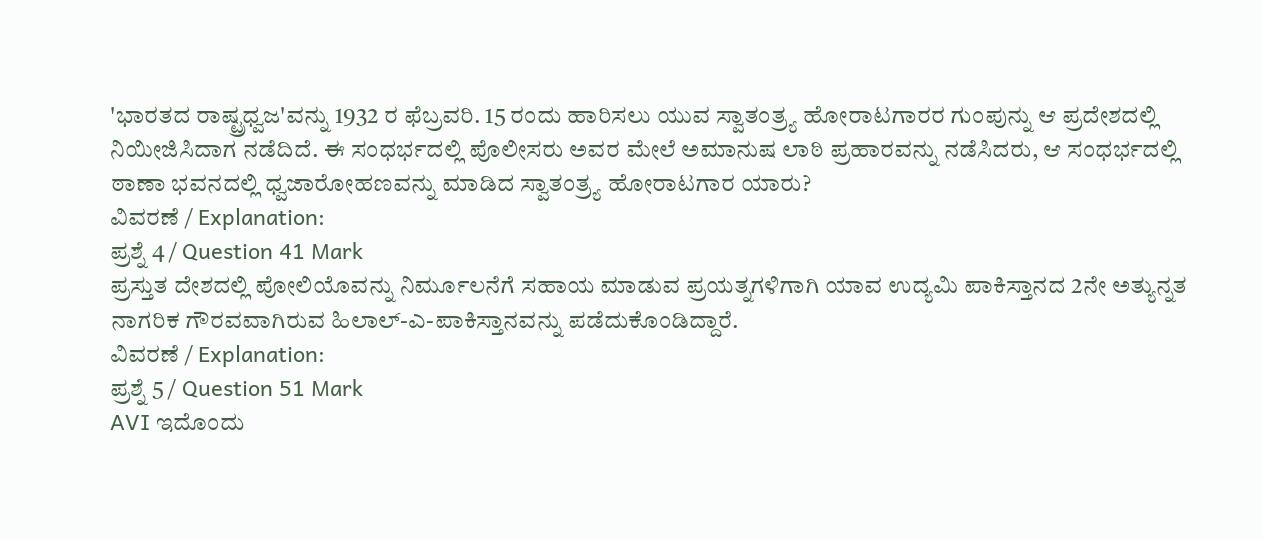'ಭಾರತದ ರಾಷ್ಟ್ರಧ್ವಜ'ವನ್ನು 1932 ರ ಫೆಬ್ರವರಿ. 15 ರಂದು ಹಾರಿಸಲು ಯುವ ಸ್ವಾತಂತ್ರ್ಯ ಹೋರಾಟಗಾರರ ಗುಂಪುನ್ನು ಆ ಪ್ರದೇಶದಲ್ಲಿ ನಿಯೀಜಿಸಿದಾಗ ನಡೆದಿದೆ. ಈ ಸಂಧರ್ಭದಲ್ಲಿ ಪೊಲೀಸರು ಅವರ ಮೇಲೆ ಅಮಾನುಷ ಲಾಠಿ ಪ್ರಹಾರವನ್ನು ನಡೆಸಿದರು, ಆ ಸಂಧರ್ಭದಲ್ಲಿ ಠಾಣಾ ಭವನದಲ್ಲಿ ಧ್ವಜಾರೋಹಣವನ್ನು ಮಾಡಿದ ಸ್ವಾತಂತ್ರ್ಯ ಹೋರಾಟಗಾರ ಯಾರು?
ವಿವರಣೆ / Explanation:
ಪ್ರಶ್ನೆ 4 / Question 41 Mark
ಪ್ರಸ್ತುತ ದೇಶದಲ್ಲಿ ಪೋಲಿಯೊವನ್ನು ನಿರ್ಮೂಲನೆಗೆ ಸಹಾಯ ಮಾಡುವ ಪ್ರಯತ್ನಗಳಿಗಾಗಿ ಯಾವ ಉದ್ಯಮಿ ಪಾಕಿಸ್ತಾನದ 2ನೇ ಅತ್ಯುನ್ನತ ನಾಗರಿಕ ಗೌರವವಾಗಿರುವ ಹಿಲಾಲ್-ಎ-ಪಾಕಿಸ್ತಾನವನ್ನು ಪಡೆದುಕೊಂಡಿದ್ದಾರೆ.
ವಿವರಣೆ / Explanation:
ಪ್ರಶ್ನೆ 5 / Question 51 Mark
AVI ಇದೊಂದು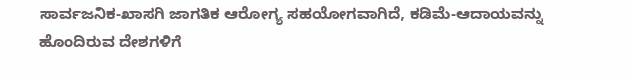ಸಾರ್ವಜನಿಕ-ಖಾಸಗಿ ಜಾಗತಿಕ ಆರೋಗ್ಯ ಸಹಯೋಗವಾಗಿದೆ, ಕಡಿಮೆ-ಆದಾಯವನ್ನು ಹೊಂದಿರುವ ದೇಶಗಳಿಗೆ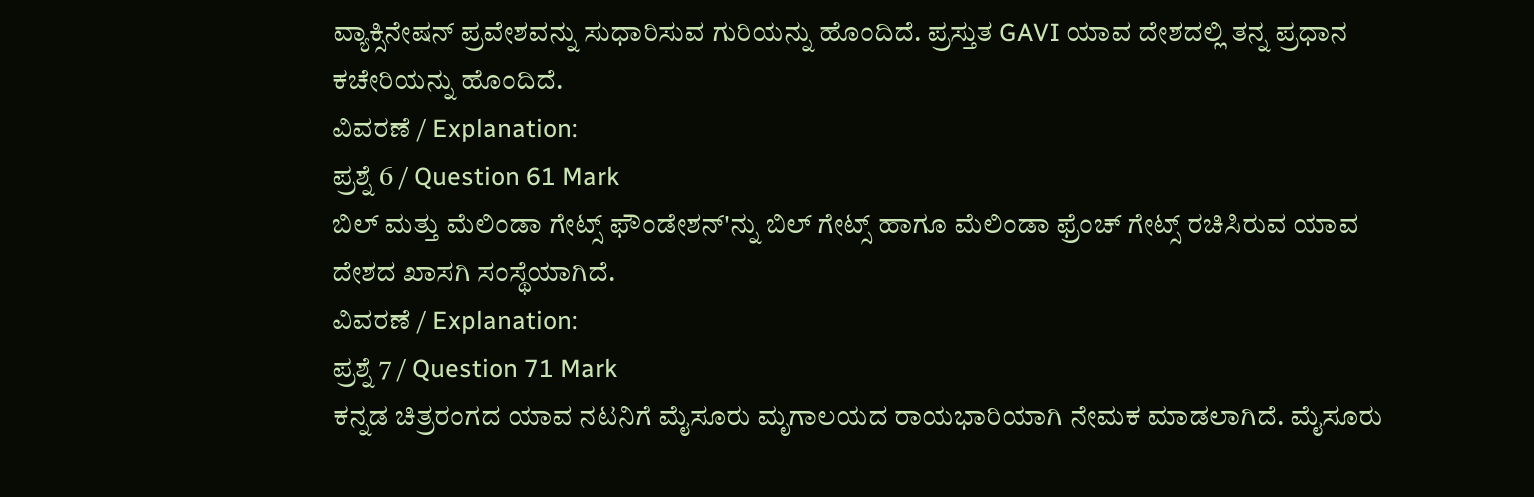ವ್ಯಾಕ್ಸಿನೇಷನ್ ಪ್ರವೇಶವನ್ನು ಸುಧಾರಿಸುವ ಗುರಿಯನ್ನು ಹೊಂದಿದೆ. ಪ್ರಸ್ತುತ GAVI ಯಾವ ದೇಶದಲ್ಲಿ ತನ್ನ ಪ್ರಧಾನ ಕಚೇರಿಯನ್ನು ಹೊಂದಿದೆ.
ವಿವರಣೆ / Explanation:
ಪ್ರಶ್ನೆ 6 / Question 61 Mark
ಬಿಲ್ ಮತ್ತು ಮೆಲಿಂಡಾ ಗೇಟ್ಸ್ ಫೌಂಡೇಶನ್'ನ್ನು ಬಿಲ್ ಗೇಟ್ಸ್ ಹಾಗೂ ಮೆಲಿಂಡಾ ಫ್ರೆಂಚ್ ಗೇಟ್ಸ್ ರಚಿಸಿರುವ ಯಾವ ದೇಶದ ಖಾಸಗಿ ಸಂಸ್ಥೆಯಾಗಿದೆ.
ವಿವರಣೆ / Explanation:
ಪ್ರಶ್ನೆ 7 / Question 71 Mark
ಕನ್ನಡ ಚಿತ್ರರಂಗದ ಯಾವ ನಟನಿಗೆ ಮೈಸೂರು ಮೃಗಾಲಯದ ರಾಯಭಾರಿಯಾಗಿ ನೇಮಕ ಮಾಡಲಾಗಿದೆ. ಮೈಸೂರು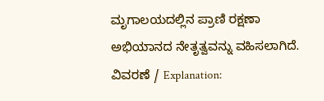ಮೃಗಾಲಯದಲ್ಲಿನ ಪ್ರಾಣಿ ರಕ್ಷಣಾ ಅಭಿಯಾನದ ನೇತೃತ್ವವನ್ನು ವಹಿಸಲಾಗಿದೆ.
ವಿವರಣೆ / Explanation: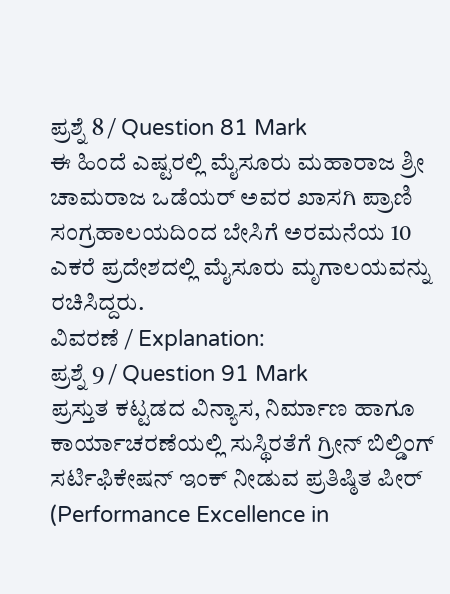ಪ್ರಶ್ನೆ 8 / Question 81 Mark
ಈ ಹಿಂದೆ ಎಷ್ಟರಲ್ಲಿ ಮೈಸೂರು ಮಹಾರಾಜ ಶ್ರೀ ಚಾಮರಾಜ ಒಡೆಯರ್ ಅವರ ಖಾಸಗಿ ಪ್ರಾಣಿ ಸಂಗ್ರಹಾಲಯದಿಂದ ಬೇಸಿಗೆ ಅರಮನೆಯ 10 ಎಕರೆ ಪ್ರದೇಶದಲ್ಲಿ ಮೈಸೂರು ಮೃಗಾಲಯವನ್ನು ರಚಿಸಿದ್ದರು.
ವಿವರಣೆ / Explanation:
ಪ್ರಶ್ನೆ 9 / Question 91 Mark
ಪ್ರಸ್ತುತ ಕಟ್ಟಡದ ವಿನ್ಯಾಸ, ನಿರ್ಮಾಣ ಹಾಗೂ ಕಾರ್ಯಾಚರಣೆಯಲ್ಲಿ ಸುಸ್ಥಿರತೆಗೆ ಗ್ರೀನ್ ಬಿಲ್ಡಿಂಗ್ ಸರ್ಟಿಫಿಕೇಷನ್ ಇಂಕ್ ನೀಡುವ ಪ್ರತಿಷ್ಠಿತ ಪೀರ್ (Performance Excellence in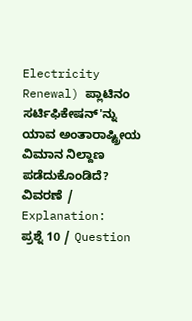Electricity Renewal) ಪ್ಲಾಟಿನಂ ಸರ್ಟಿಫಿಕೇಷನ್'ನ್ನು ಯಾವ ಅಂತಾರಾಷ್ಟ್ರೀಯ ವಿಮಾನ ನಿಲ್ದಾಣ ಪಡೆದುಕೊಂಡಿದೆ?
ವಿವರಣೆ / Explanation:
ಪ್ರಶ್ನೆ 10 / Question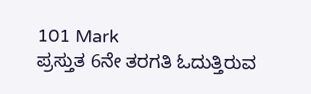101 Mark
ಪ್ರಸ್ತುತ 6ನೇ ತರಗತಿ ಓದುತ್ತಿರುವ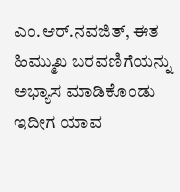ಎಂ.ಆರ್.ನವಜಿತ್, ಈತ ಹಿಮ್ಮುಖ ಬರವಣಿಗೆಯನ್ನು ಅಭ್ಯಾಸ ಮಾಡಿಕೊಂಡು ಇದೀಗ ಯಾವ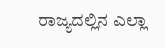ರಾಜ್ಯದಲ್ಲಿನ ಎಲ್ಲಾ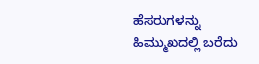ಹೆಸರುಗಳನ್ನು ಹಿಮ್ಮುಖದಲ್ಲಿ ಬರೆದು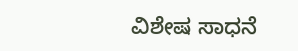ವಿಶೇಷ ಸಾಧನೆ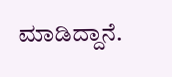ಮಾಡಿದ್ದಾನೆ.